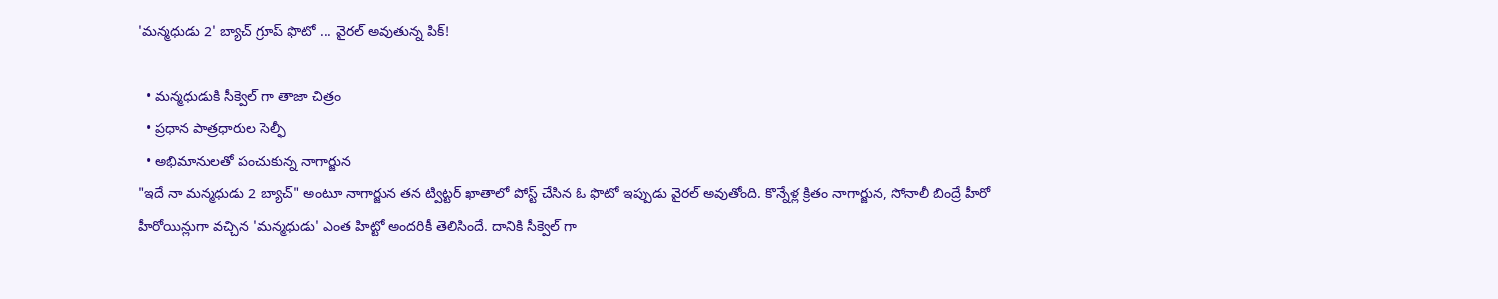'మన్మధుడు 2' బ్యాచ్ గ్రూప్ ఫొటో ... వైరల్ అవుతున్న పిక్!

  • మన్మధుడుకి సీక్వెల్ గా తాజా చిత్రం
  • ప్రధాన పాత్రధారుల సెల్ఫీ
  • అభిమానులతో పంచుకున్న నాగార్జున
"ఇదే నా మన్మధుడు 2 బ్యాచ్" అంటూ నాగార్జున తన ట్విట్టర్ ఖాతాలో పోస్ట్ చేసిన ఓ ఫొటో ఇప్పుడు వైరల్ అవుతోంది. కొన్నేళ్ల క్రితం నాగార్జున, సోనాలీ బింద్రే హీరో హీరోయిన్లుగా వచ్చిన 'మన్మధుడు' ఎంత హిట్టో అందరికీ తెలిసిందే. దానికి సీక్వెల్ గా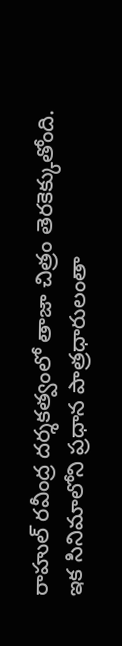రాహుల్ రవీంద్ర దర్శకత్వంలో తాజా చిత్రం తెరకెక్కుతోంది. ఇక సినిమాలోని ప్రధాన పాత్రధారులంతా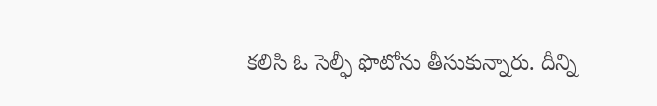కలిసి ఓ సెల్ఫీ ఫొటోను తీసుకున్నారు. దీన్ని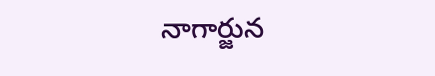నాగార్జున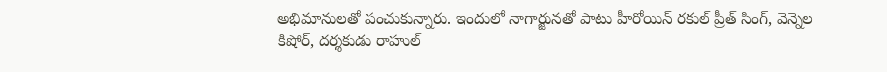అభిమానులతో పంచుకున్నారు. ఇందులో నాగార్జున‌తో పాటు హీరోయిన్ ర‌కుల్ ప్రీత్ సింగ్‌, వెన్నెల కిషోర్, దర్శకుడు రాహుల్‌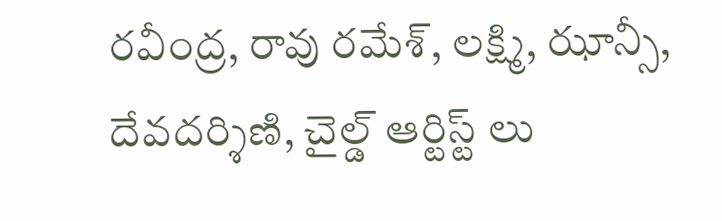రవీంద్ర, రావు రమేశ్‌, లక్ష్మి, ఝాన్సీ, దేవదర్శిణి, చైల్డ్ ఆర్టిస్ట్ లు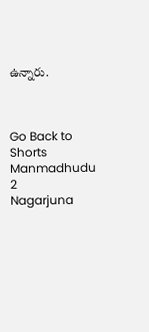ఉన్నారు.



Go Back to Shorts
Manmadhudu 2
Nagarjuna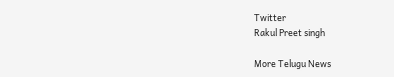Twitter
Rakul Preet singh

More Telugu News